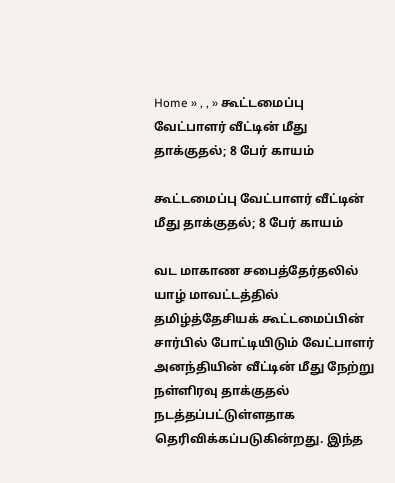Home » , , » கூட்டமைப்பு வேட்பாளர் வீட்டின் மீது தாக்குதல்; 8 பேர் காயம்

கூட்டமைப்பு வேட்பாளர் வீட்டின் மீது தாக்குதல்; 8 பேர் காயம்

வட மாகாண சபைத்தேர்தலில் யாழ் மாவட்டத்தில் தமிழ்த்தேசியக் கூட்டமைப்பின் சார்பில் போட்டியிடும் வேட்பாளர் அனந்தியின் வீட்டின் மீது நேற்று நள்ளிரவு தாக்குதல் நடத்தப்பட்டுள்ளதாக தெரிவிக்கப்படுகின்றது. இந்த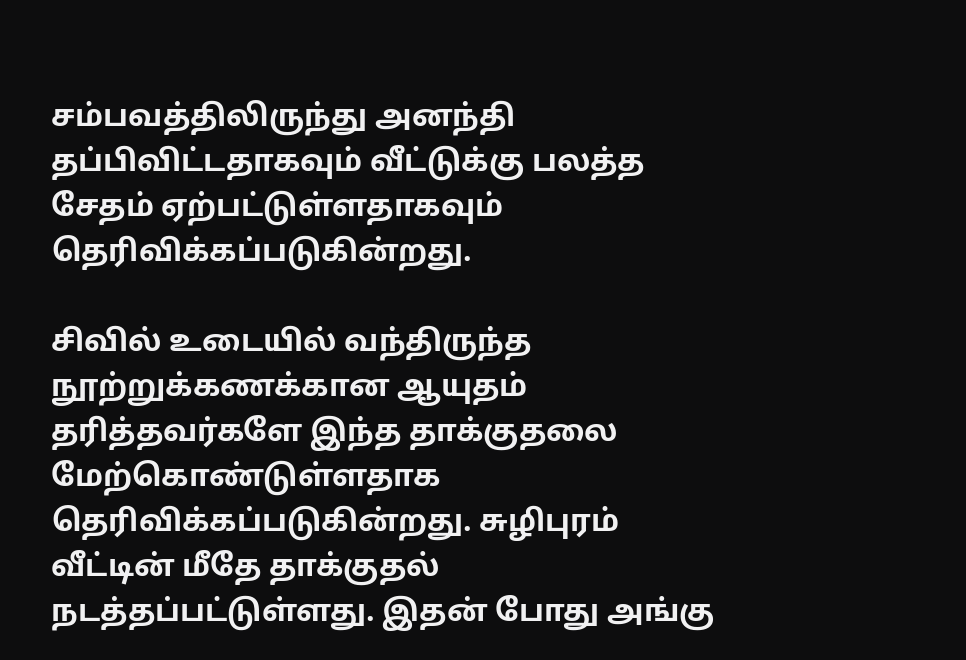சம்பவத்திலிருந்து அனந்தி தப்பிவிட்டதாகவும் வீட்டுக்கு பலத்த சேதம் ஏற்பட்டுள்ளதாகவும் தெரிவிக்கப்படுகின்றது.

சிவில் உடையில் வந்திருந்த நூற்றுக்கணக்கான ஆயுதம் தரித்தவர்களே இந்த தாக்குதலை மேற்கொண்டுள்ளதாக தெரிவிக்கப்படுகின்றது. சுழிபுரம் வீட்டின் மீதே தாக்குதல் நடத்தப்பட்டுள்ளது. இதன் போது அங்கு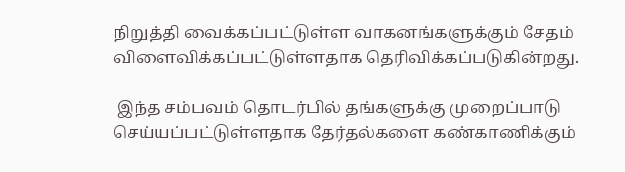நிறுத்தி வைக்கப்பட்டுள்ள வாகனங்களுக்கும் சேதம் விளைவிக்கப்பட்டுள்ளதாக தெரிவிக்கப்படுகின்றது.

 இந்த சம்பவம் தொடர்பில் தங்களுக்கு முறைப்பாடு செய்யப்பட்டுள்ளதாக தேர்தல்களை கண்காணிக்கும்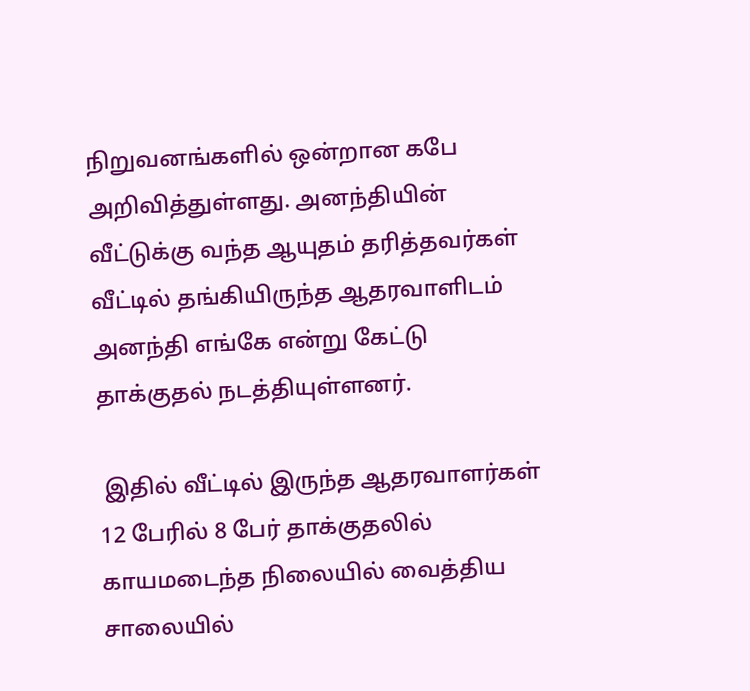நிறுவனங்களில் ஒன்றான கபே அறிவித்துள்ளது. அனந்தியின் வீட்டுக்கு வந்த ஆயுதம் தரித்தவர்கள் வீட்டில் தங்கியிருந்த ஆதரவாளிடம் அனந்தி எங்கே என்று கேட்டு தாக்குதல் நடத்தியுள்ளனர்.

 இதில் வீட்டில் இருந்த ஆதரவாளர்கள் 12 பேரில் 8 பேர் தாக்குதலில் காயமடைந்த நிலையில் வைத்திய சாலையில்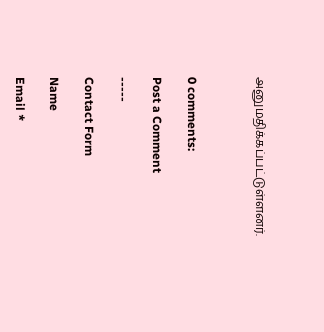அனுமதிக்கப்பட்டுள்ளனர்.



0 comments:

Post a Comment

-----

Contact Form

Name

Email *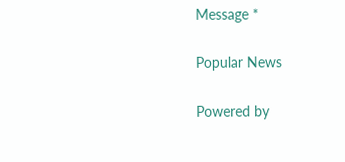Message *

Popular News

Powered by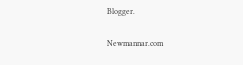Blogger.

Newmannar.com